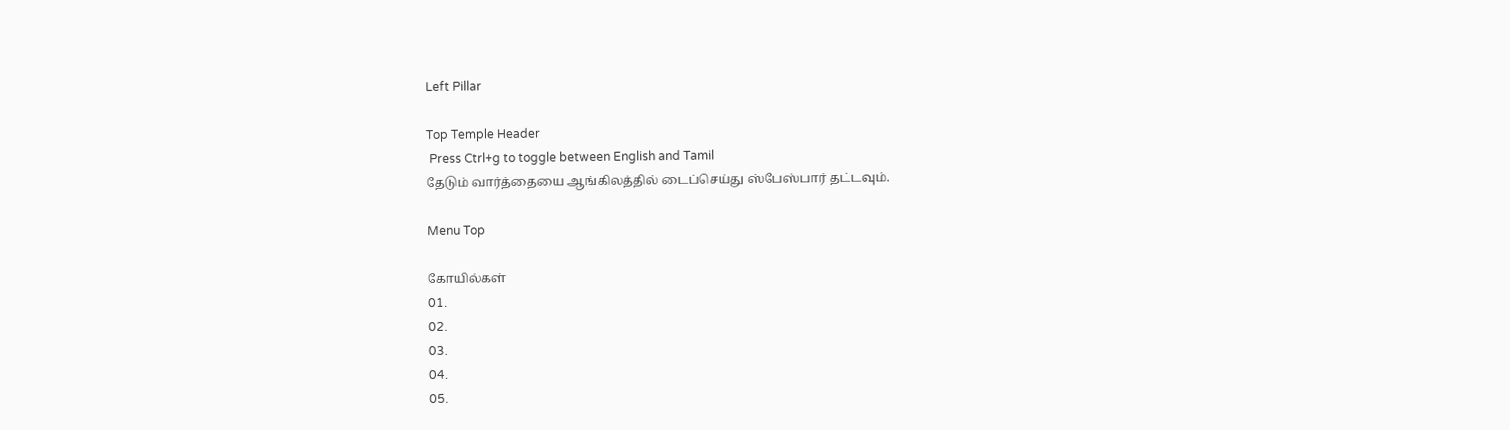Left Pillar

Top Temple Header
 Press Ctrl+g to toggle between English and Tamil
தேடும் வார்த்தையை ஆங்கிலத்தில் டைப்செய்து ஸ்பேஸ்பார் தட்டவும்.

Menu Top

கோயில்கள்
01.
02.
03.
04.
05.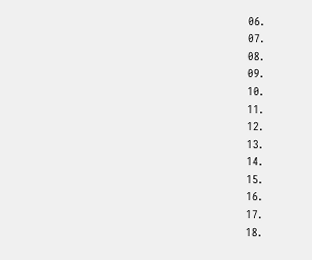06.
07.
08.
09.
10.
11.
12.
13.
14.
15.
16.
17.
18.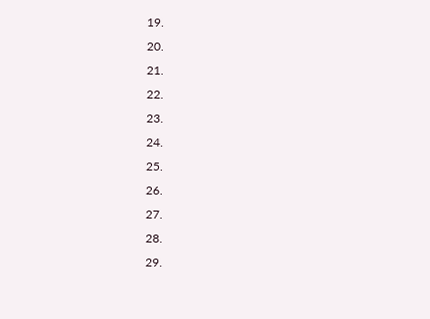19.
20.
21.
22.
23.
24.
25.
26.
27.
28.
29.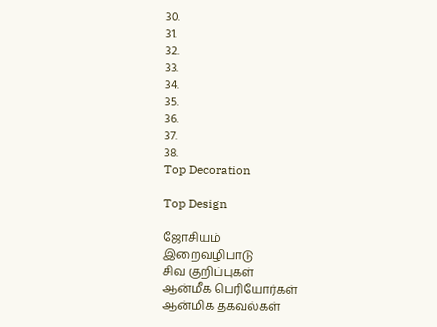30.
31.
32.
33.
34.
35.
36.
37.
38.
Top Decoration

Top Design

ஜோசியம்
இறைவழிபாடு
சிவ குறிப்புகள்
ஆன்மீக பெரியோர்கள்
ஆன்மிக தகவல்கள்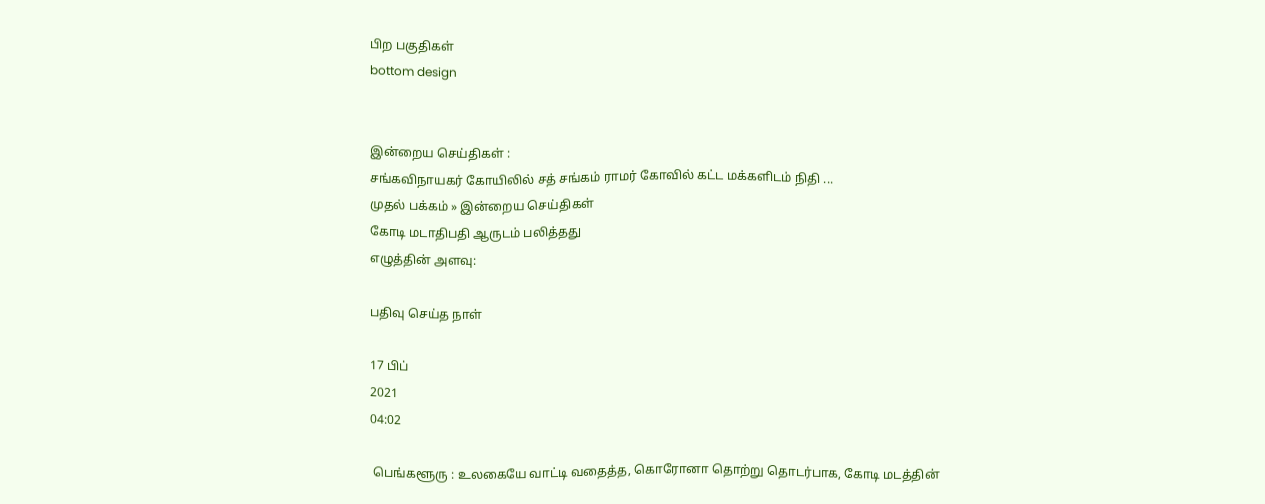பிற பகுதிகள்
bottom design


இன்றைய செய்திகள் :
சங்கவிநாயகர் கோயிலில் சத் சங்கம் ராமர் கோவில் கட்ட மக்களிடம் நிதி ...
முதல் பக்கம் » இன்றைய செய்திகள்
கோடி மடாதிபதி ஆருடம் பலித்தது
எழுத்தின் அளவு:

பதிவு செய்த நாள்

17 பிப்
2021
04:02

 பெங்களூரு : உலகையே வாட்டி வதைத்த, கொரோனா தொற்று தொடர்பாக, கோடி மடத்தின்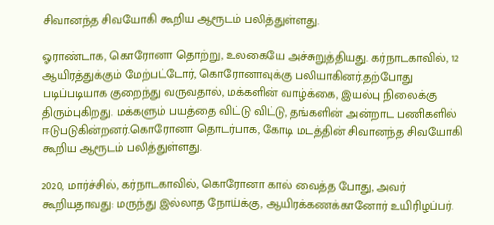சிவானந்த சிவயோகி கூறிய ஆரூடம் பலித்துள்ளது.

ஓராண்டாக, கொரோனா தொற்று, உலகையே அச்சுறுத்தியது. கர்நாடகாவில், 12 ஆயிரத்துக்கும் மேற்பட்டோர், கொரோனாவுக்கு பலியாகினர்.தற்போது படிப்படியாக குறைந்து வருவதால், மக்களின் வாழ்க்கை, இயல்பு நிலைக்கு திரும்புகிறது. மக்களும் பயத்தை விட்டு விட்டு, தங்களின் அன்றாட பணிகளில் ஈடுபடுகின்றனர்.கொரோனா தொடர்பாக, கோடி மடத்தின் சிவானந்த சிவயோகி கூறிய ஆரூடம் பலித்துள்ளது.

2020, மார்ச்சில், கர்நாடகாவில், கொரோனா கால் வைத்த போது, அவர் கூறியதாவது: மருந்து இல்லாத நோய்க்கு, ஆயிரக்கணக்கானோர் உயிரிழப்பர்.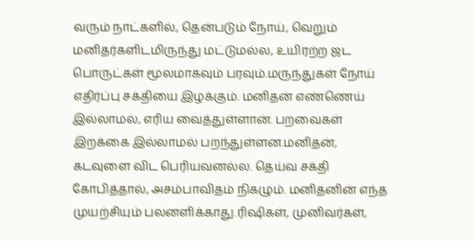வரும் நாட்களில், தென்படும் நோய், வெறும் மனிதர்களிடமிருந்து மட்டுமல்ல, உயிரற்ற ஜட பொருட்கள் மூலமாகவும் பரவும்.மருந்துகள் நோய் எதிர்ப்பு சக்தியை இழக்கும். மனிதன் எண்ணெய் இல்லாமல், எரிய வைத்துள்ளான். பறவைகள் இறக்கை இல்லாமல் பறந்துள்ளன.மனிதன், கடவுளை விட பெரியவனல்ல. தெய்வ சக்தி கோபித்தால், அசம்பாவிதம் நிகழும். மனிதனின் எந்த முயற்சியும் பலனளிக்காது.ரிஷிகள், முனிவர்கள்,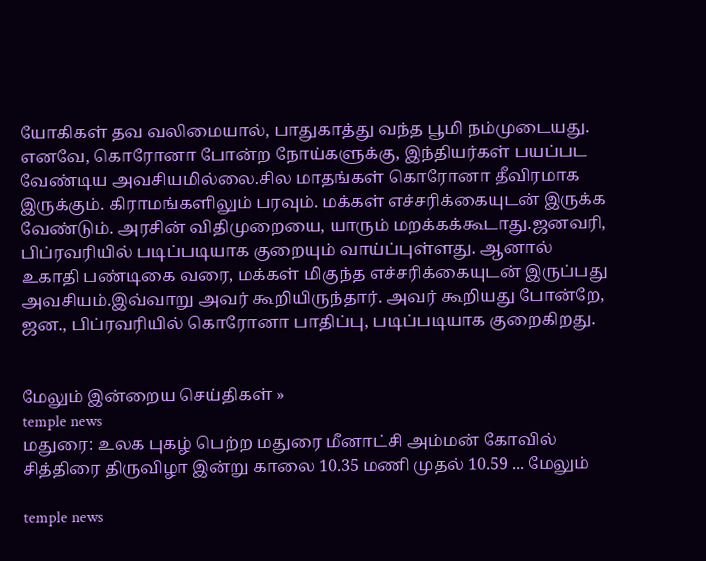யோகிகள் தவ வலிமையால், பாதுகாத்து வந்த பூமி நம்முடையது. எனவே, கொரோனா போன்ற நோய்களுக்கு, இந்தியர்கள் பயப்பட வேண்டிய அவசியமில்லை.சில மாதங்கள் கொரோனா தீவிரமாக இருக்கும். கிராமங்களிலும் பரவும். மக்கள் எச்சரிக்கையுடன் இருக்க வேண்டும். அரசின் விதிமுறையை, யாரும் மறக்கக்கூடாது.ஜனவரி, பிப்ரவரியில் படிப்படியாக குறையும் வாய்ப்புள்ளது. ஆனால் உகாதி பண்டிகை வரை, மக்கள் மிகுந்த எச்சரிக்கையுடன் இருப்பது அவசியம்.இவ்வாறு அவர் கூறியிருந்தார். அவர் கூறியது போன்றே, ஜன., பிப்ரவரியில் கொரோனா பாதிப்பு, படிப்படியாக குறைகிறது.


மேலும் இன்றைய செய்திகள் »
temple news
மதுரை: உலக புகழ் பெற்ற மதுரை மீனாட்சி அம்மன் கோவில் சித்திரை திருவிழா இன்று காலை 10.35 மணி முதல் 10.59 ... மேலும்

temple news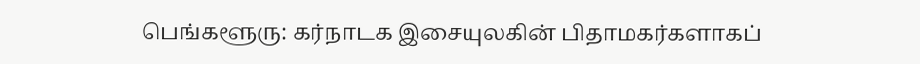பெங்களூரு: கர்நாடக இசையுலகின் பிதாமகர்களாகப்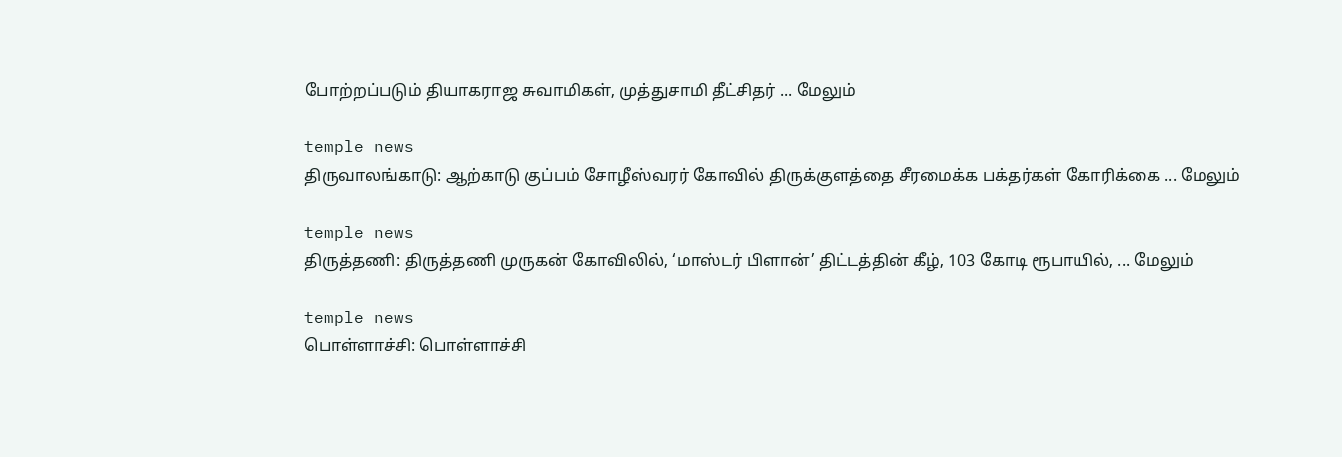போற்றப்படும் தியாகராஜ சுவாமிகள், முத்துசாமி தீட்சிதர் ... மேலும்

temple news
திருவாலங்காடு: ஆற்காடு குப்பம் சோழீஸ்வரர் கோவில் திருக்குளத்தை சீரமைக்க பக்தர்கள் கோரிக்கை ... மேலும்

temple news
திருத்தணி: திருத்தணி முருகன் கோவிலில், ‘மாஸ்டர் பிளான்’ திட்டத்தின் கீழ், 103 கோடி ரூபாயில், ... மேலும்

temple news
பொள்ளாச்சி: பொள்ளாச்சி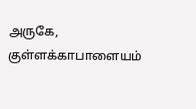அருகே, குள்ளக்காபாளையம்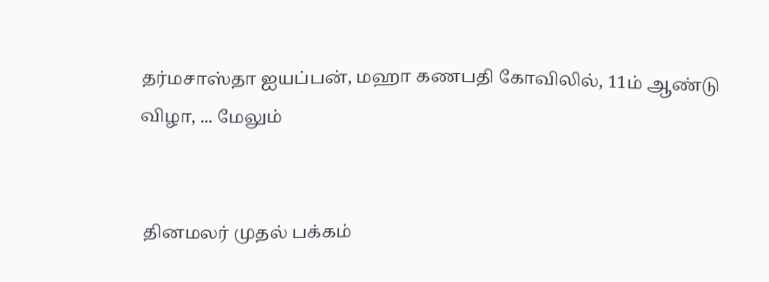தர்மசாஸ்தா ஐயப்பன், மஹா கணபதி கோவிலில், 11ம் ஆண்டு விழா, ... மேலும்


 தினமலர் முதல் பக்கம்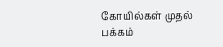கோயில்கள் முதல் பக்கம்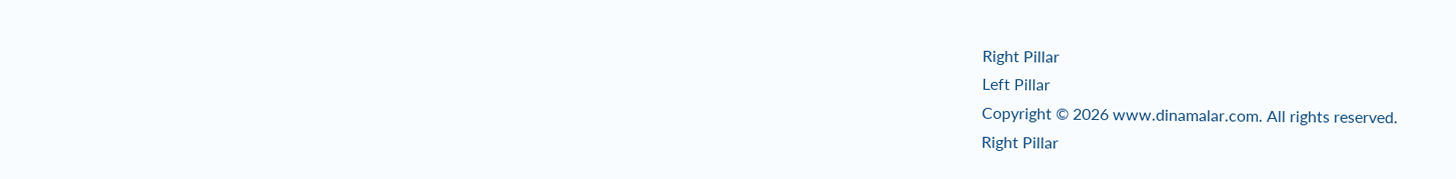Right Pillar
Left Pillar
Copyright © 2026 www.dinamalar.com. All rights reserved.
Right Pillar